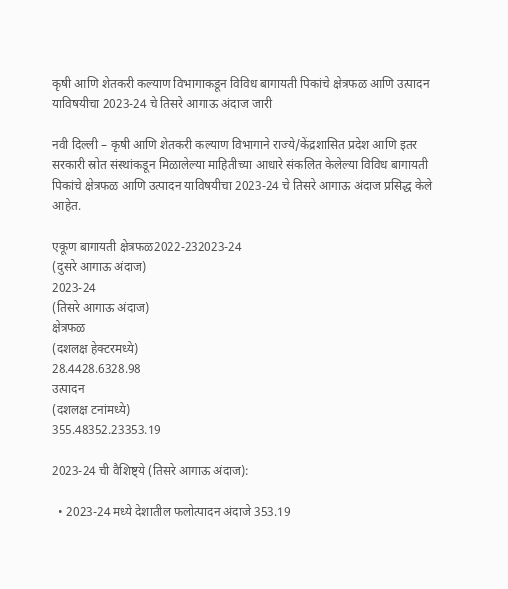कृषी आणि शेतकरी कल्याण विभागाकडून विविध बागायती पिकांचे क्षेत्रफळ आणि उत्पादन याविषयीचा 2023-24 चे तिसरे आगाऊ अंदाज जारी

नवी दिल्‍ली – कृषी आणि शेतकरी कल्याण विभागाने राज्ये/केंद्रशासित प्रदेश आणि इतर सरकारी स्रोत संस्थांकडून मिळालेल्या माहितीच्या आधारे संकलित केलेल्या विविध बागायती पिकांचे क्षेत्रफळ आणि उत्पादन याविषयीचा 2023-24 चे तिसरे आगाऊ अंदाज प्रसिद्ध केले आहेत.

एकूण बागायती क्षेत्रफळ2022-232023-24
(दुसरे आगाऊ अंदाज)
2023-24
(तिसरे आगाऊ अंदाज)
क्षेत्रफळ
(दशलक्ष हेक्टरमध्ये)
28.4428.6328.98
उत्पादन
(दशलक्ष टनांमध्ये)
355.48352.23353.19

2023-24 ची वैशिष्ट्ये (तिसरे आगाऊ अंदाज):

  • 2023-24 मध्ये देशातील फलोत्पादन अंदाजे 353.19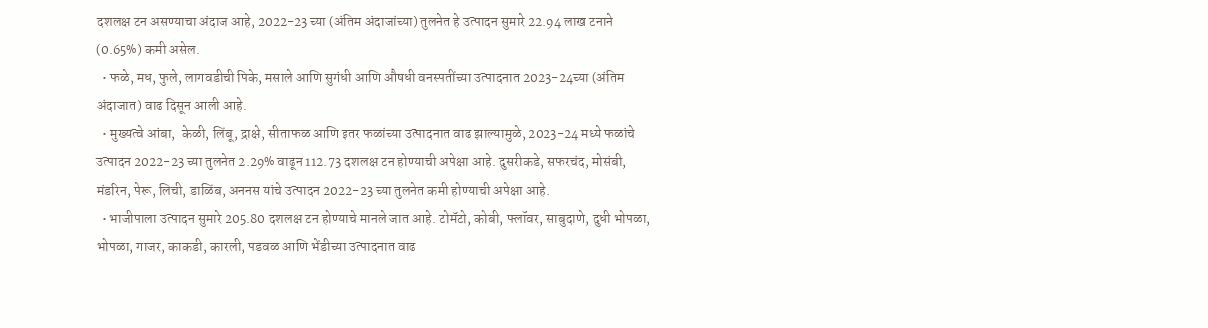दशलक्ष टन असण्याचा अंदाज आहे, 2022-23 च्या (अंतिम अंदाजांच्या) तुलनेत हे उत्पादन सुमारे 22.94 लाख टनाने (0.65%) कमी असेल.
  • फळे, मध, फुले, लागवडीची पिके, मसाले आणि सुगंधी आणि औषधी वनस्पतींच्या उत्पादनात 2023-24च्या (अंतिम अंदाजात) वाढ दिसून आली आहे.
  • मुख्यत्वे आंबा,  केळी, लिंबू, द्राक्षे, सीताफळ आणि इतर फळांच्या उत्पादनात वाढ झाल्यामुळे, 2023-24 मध्ये फळांचे उत्पादन 2022-23 च्या तुलनेत 2.29% वाढून 112.73 दशलक्ष टन होण्याची अपेक्षा आहे. दुसरीकडे, सफरचंद, मोसंबी, मंडरिन, पेरू, लिची, डाळिंब, अननस यांचे उत्पादन 2022-23 च्या तुलनेत कमी होण्याची अपेक्षा आहे.
  • भाजीपाला उत्पादन सुमारे 205.80 दशलक्ष टन होण्याचे मानले जात आहे. टोमॅटो, कोबी, फ्लॉवर, साबुदाणे, दुधी भोपळा, भोपळा, गाजर, काकडी, कारली, पडवळ आणि भेंडीच्या उत्पादनात वाढ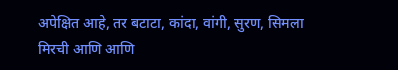अपेक्षित आहे, तर बटाटा, कांदा, वांगी, सुरण, सिमला मिरची आणि आणि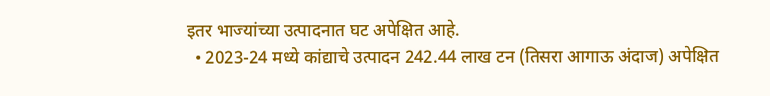इतर भाज्यांच्या उत्पादनात घट अपेक्षित आहे.
  • 2023-24 मध्ये कांद्याचे उत्पादन 242.44 लाख टन (तिसरा आगाऊ अंदाज) अपेक्षित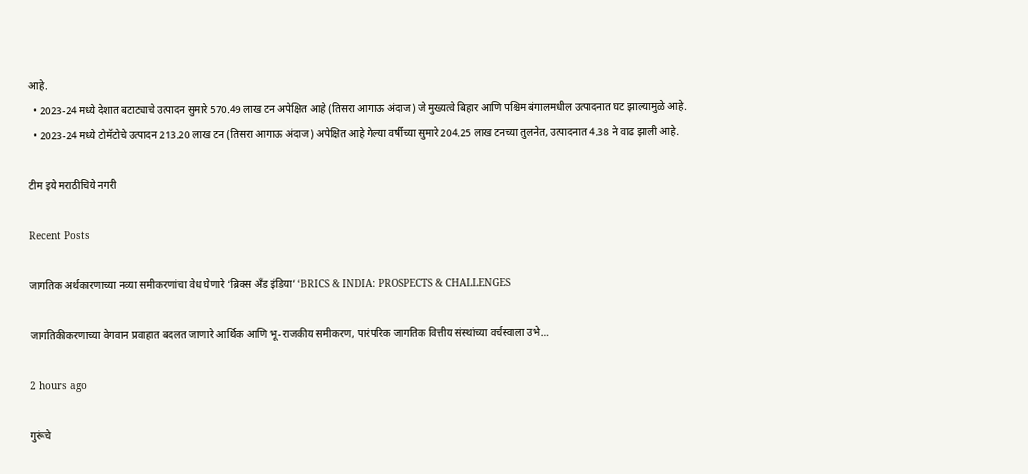आहे.
  • 2023-24 मध्ये देशात बटाट्याचे उत्पादन सुमारे 570.49 लाख टन अपेक्षित आहे (तिसरा आगाऊ अंदाज) जे मुख्यत्वे बिहार आणि पश्चिम बंगालमधील उत्पादनात घट झाल्यामुळे आहे.
  • 2023-24 मध्ये टोमॅटोचे उत्पादन 213.20 लाख टन (तिसरा आगाऊ अंदाज) अपेक्षित आहे गेल्या वर्षीच्या सुमारे 204.25 लाख टनच्या तुलनेत, उत्पादनात 4.38 ने वाढ झाली आहे.

टीम इये मराठीचिये नगरी

Recent Posts

जागतिक अर्थकारणाच्या नव्या समीकरणांचा वेध घेणारे ‘ब्रिक्स अँड इंडिया’ ‘BRICS & INDIA: PROSPECTS & CHALLENGES

जागतिकीकरणाच्या वेगवान प्रवाहात बदलत जाणारे आर्थिक आणि भू-राजकीय समीकरण, पारंपरिक जागतिक वित्तीय संस्थांच्या वर्चस्वाला उभे…

2 hours ago

गुरूंचे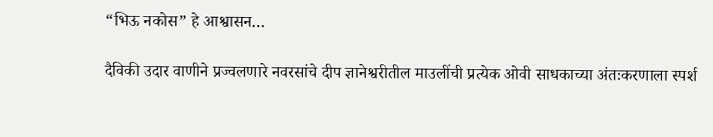“भिऊ नकोस” हे आश्वासन…

दैविकी उदार वाणीने प्रज्वलणारे नवरसांचे दीप ज्ञानेश्वरीतील माउलींची प्रत्येक ओवी साधकाच्या अंतःकरणाला स्पर्श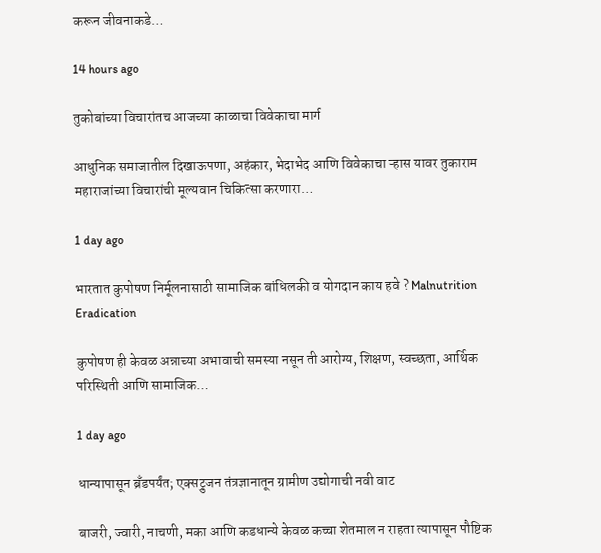करून जीवनाकडे…

14 hours ago

तुकोबांच्या विचारांतच आजच्या काळाचा विवेकाचा मार्ग

आधुनिक समाजातील दिखाऊपणा, अहंकार, भेदाभेद आणि विवेकाचा ऱ्हास यावर तुकाराम महाराजांच्या विचारांची मूल्यवान चिकित्सा करणारा…

1 day ago

भारतात कुपोषण निर्मूलनासाठी सामाजिक बांधिलकी व योगदान काय हवे ? Malnutrition Eradication

कुपोषण ही केवळ अन्नाच्या अभावाची समस्या नसून ती आरोग्य, शिक्षण, स्वच्छता, आर्थिक परिस्थिती आणि सामाजिक…

1 day ago

धान्यापासून ब्रँडपर्यंत; एक्सट्रुजन तंत्रज्ञानातून ग्रामीण उद्योगाची नवी वाट

बाजरी, ज्वारी, नाचणी, मका आणि कडधान्ये केवळ कच्चा शेतमाल न राहता त्यापासून पौष्टिक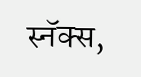स्नॅक्स,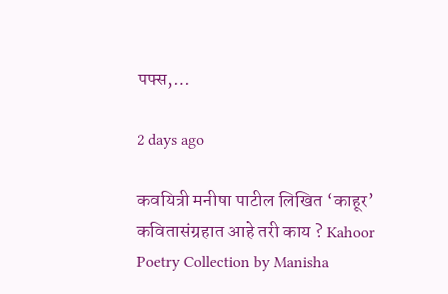पफ्स,…

2 days ago

कवयित्री मनीषा पाटील लिखित ‘काहूर’ कवितासंग्रहात आहे तरी काय ? Kahoor Poetry Collection by Manisha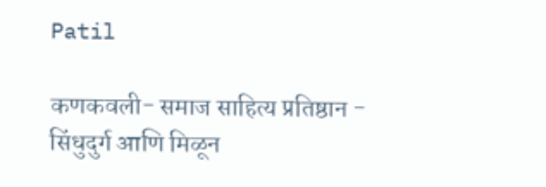Patil

कणकवली- समाज साहित्य प्रतिष्ठान - सिंधुदुर्ग आणि मिळून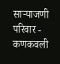साऱ्याजणी परिवार - कणकवली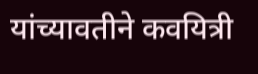यांच्यावतीने कवयित्री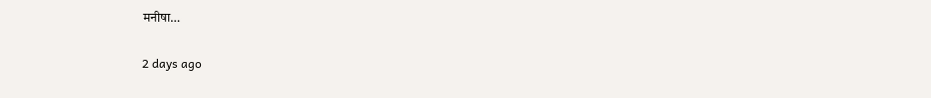मनीषा…

2 days ago